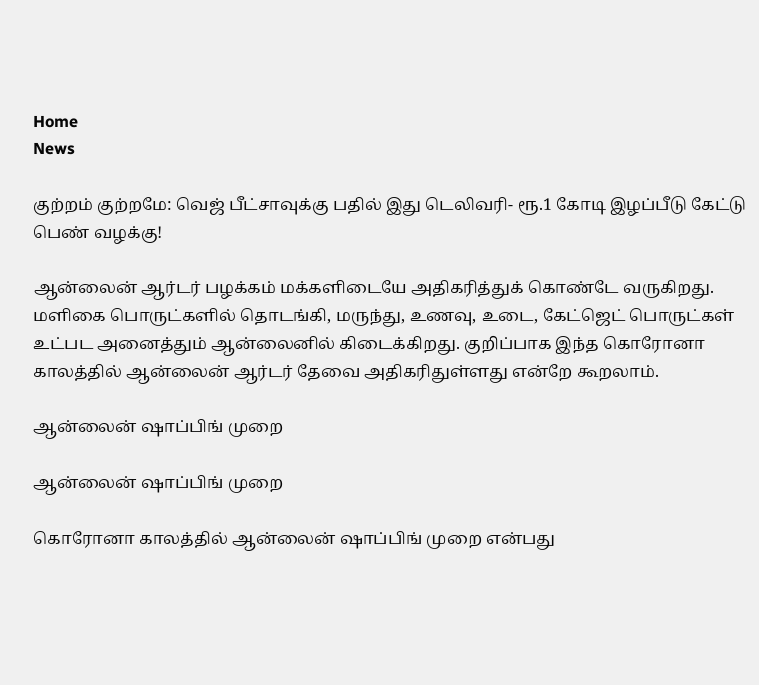Home
News

குற்றம் குற்றமே: வெஜ் பீட்சாவுக்கு பதில் இது டெலிவரி- ரூ.1 கோடி இழப்பீடு கேட்டு பெண் வழக்கு!

ஆன்லைன் ஆர்டர் பழக்கம் மக்களிடையே அதிகரித்துக் கொண்டே வருகிறது. மளிகை பொருட்களில் தொடங்கி, மருந்து, உணவு, உடை, கேட்ஜெட் பொருட்கள் உட்பட அனைத்தும் ஆன்லைனில் கிடைக்கிறது. குறிப்பாக இந்த கொரோனா காலத்தில் ஆன்லைன் ஆர்டர் தேவை அதிகரிதுள்ளது என்றே கூறலாம்.

ஆன்லைன் ஷாப்பிங் முறை

ஆன்லைன் ஷாப்பிங் முறை

கொரோனா காலத்தில் ஆன்லைன் ஷாப்பிங் முறை என்பது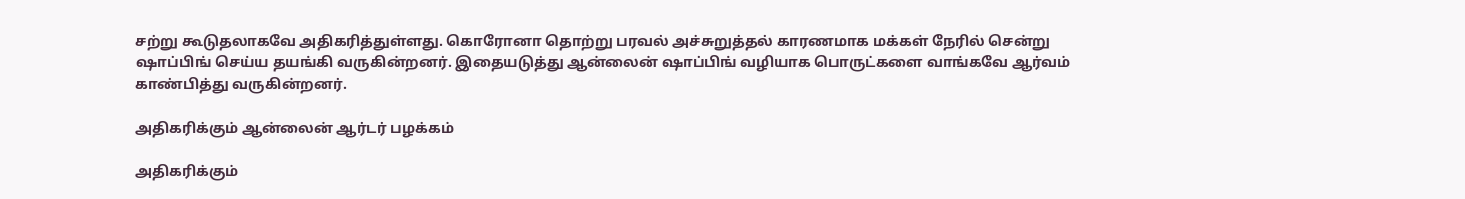சற்று கூடுதலாகவே அதிகரித்துள்ளது. கொரோனா தொற்று பரவல் அச்சுறுத்தல் காரணமாக மக்கள் நேரில் சென்று ஷாப்பிங் செய்ய தயங்கி வருகின்றனர். இதையடுத்து ஆன்லைன் ஷாப்பிங் வழியாக பொருட்களை வாங்கவே ஆர்வம் காண்பித்து வருகின்றனர்.

அதிகரிக்கும் ஆன்லைன் ஆர்டர் பழக்கம்

அதிகரிக்கும்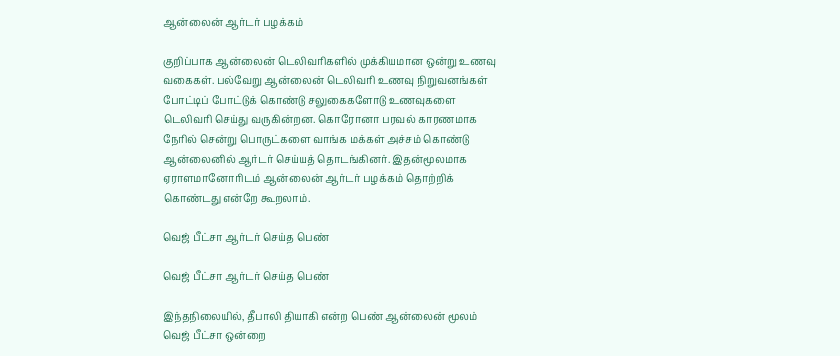ஆன்லைன் ஆர்டர் பழக்கம்

குறிப்பாக ஆன்லைன் டெலிவரிகளில் முக்கியமான ஒன்று உணவு வகைகள். பல்வேறு ஆன்லைன் டெலிவரி உணவு நிறுவனங்கள் போட்டிப் போட்டுக் கொண்டு சலுகைகளோடு உணவுகளை டெலிவரி செய்து வருகின்றன. கொரோனா பரவல் காரணமாக நேரில் சென்று பொருட்களை வாங்க மக்கள் அச்சம் கொண்டு ஆன்லைனில் ஆர்டர் செய்யத் தொடங்கினர். இதன்மூலமாக ஏராளமானோரிடம் ஆன்லைன் ஆர்டர் பழக்கம் தொற்றிக் கொண்டது என்றே கூறலாம்.

வெஜ் பீட்சா ஆர்டர் செய்த பெண்

வெஜ் பீட்சா ஆர்டர் செய்த பெண்

இந்தநிலையில், தீபாலி தியாகி என்ற பெண் ஆன்லைன் மூலம் வெஜ் பீட்சா ஒன்றை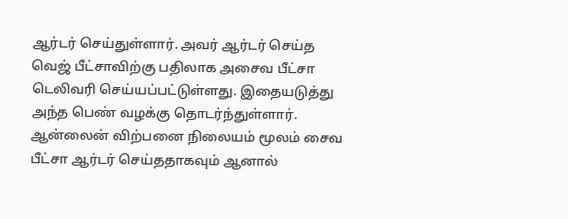ஆர்டர் செய்துள்ளார். அவர் ஆர்டர் செய்த வெஜ் பீட்சாவிற்கு பதிலாக அசைவ பீட்சா டெலிவரி செய்யப்பட்டுள்ளது. இதையடுத்து அந்த பெண் வழக்கு தொடர்ந்துள்ளார். ஆன்லைன் விற்பனை நிலையம் மூலம் சைவ பீட்சா ஆர்டர் செய்ததாகவும் ஆனால்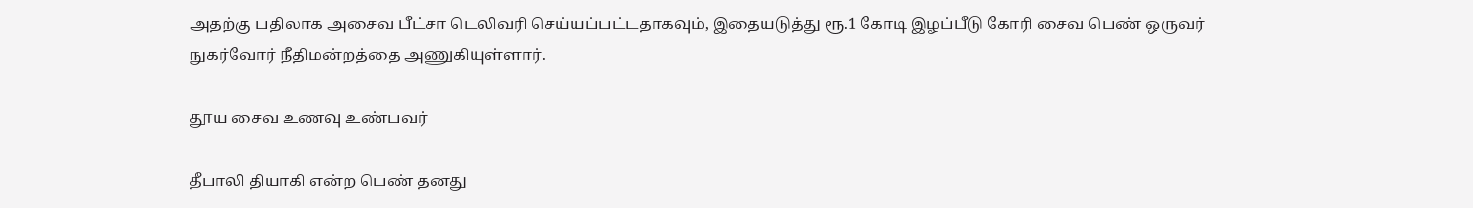அதற்கு பதிலாக அசைவ பீட்சா டெலிவரி செய்யப்பட்டதாகவும், இதையடுத்து ரூ.1 கோடி இழப்பீடு கோரி சைவ பெண் ஒருவர் நுகர்வோர் நீதிமன்றத்தை அணுகியுள்ளார்.

தூய சைவ உணவு உண்பவர்

தீபாலி தியாகி என்ற பெண் தனது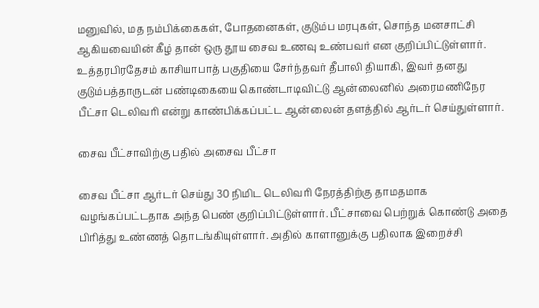மனுவில், மத நம்பிக்கைகள், போதனைகள், குடும்ப மரபுகள், சொந்த மனசாட்சி ஆகியவையின் கீழ் தான் ஒரு தூய சைவ உணவு உண்பவர் என குறிப்பிட்டுள்ளார். உத்தரபிரதேசம் காசியாபாத் பகுதியை சேர்ந்தவர் தீபாலி தியாகி, இவர் தனது குடும்பத்தாருடன் பண்டிகையை கொண்டாடிவிட்டு ஆன்லைனில் அரைமணிநேர பீட்சா டெலிவரி என்று காண்பிக்கப்பட்ட ஆன்லைன் தளத்தில் ஆர்டர் செய்துள்ளார்.

சைவ பீட்சாவிற்கு பதில் அசைவ பீட்சா

சைவ பீட்சா ஆர்டர் செய்து 30 நிமிட டெலிவரி நேரத்திற்கு தாமதமாக வழங்கப்பட்டதாக அந்த பெண் குறிப்பிட்டுள்ளார். பீட்சாவை பெற்றுக் கொண்டு அதை பிரித்து உண்ணத் தொடங்கியுள்ளார். அதில் காளானுக்கு பதிலாக இறைச்சி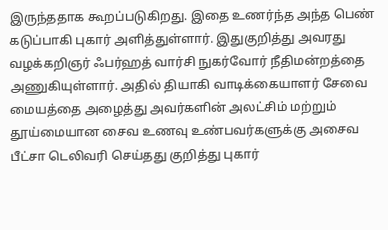இருந்ததாக கூறப்படுகிறது. இதை உணர்ந்த அந்த பெண் கடுப்பாகி புகார் அளித்துள்ளார். இதுகுறித்து அவரது வழக்கறிஞர் ஃபர்ஹத் வார்சி நுகர்வோர் நீதிமன்றத்தை அணுகியுள்ளார். அதில் தியாகி வாடிக்கையாளர் சேவை மையத்தை அழைத்து அவர்களின் அலட்சிம் மற்றும் தூய்மையான சைவ உணவு உண்பவர்களுக்கு அசைவ பீட்சா டெலிவரி செய்தது குறித்து புகார்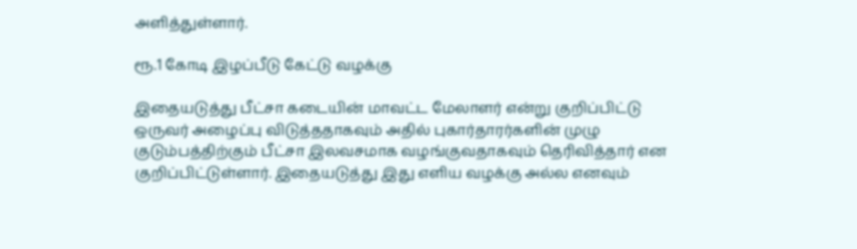அளித்துள்ளார்.

ரூ.1 கோடி இழப்பீடு கேட்டு வழக்கு

இதையடுத்து பீட்சா கடையின் மாவட்ட மேலாளர் என்று குறிப்பிட்டு ஒருவர் அழைப்பு விடுத்ததாகவும் அதில் புகார்தாரர்களின் முழு குடும்பத்திற்கும் பீட்சா இலவசமாக வழங்குவதாகவும் தெரிவித்தார் என குறிப்பிட்டுள்ளார். இதையடுத்து இது எளிய வழக்கு அல்ல எனவும்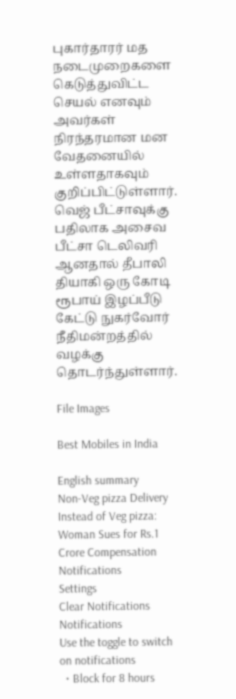புகார்தாரர் மத நடைமுறைகளை கெடுத்துவிட்ட செயல் எனவும் அவர்கள் நிரந்தரமான மன வேதனையில் உள்ளதாகவும் குறிப்பிட்டுள்ளார். வெஜ் பீட்சாவுக்கு பதிலாக அசைவ பீட்சா டெலிவரி ஆனதால் தீபாலி தியாகி ஒரு கோடி ரூபாய் இழப்பீடு கேட்டு நுகர்வோர் நீதிமன்றத்தில் வழக்கு தொடர்ந்துள்ளார்.

File Images

Best Mobiles in India

English summary
Non-Veg pizza Delivery Instead of Veg pizza: Woman Sues for Rs.1 Crore Compensation
Notifications
Settings
Clear Notifications
Notifications
Use the toggle to switch on notifications
  • Block for 8 hours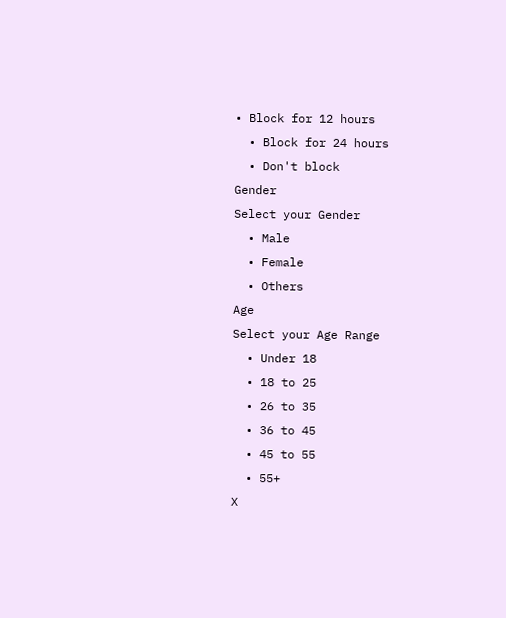• Block for 12 hours
  • Block for 24 hours
  • Don't block
Gender
Select your Gender
  • Male
  • Female
  • Others
Age
Select your Age Range
  • Under 18
  • 18 to 25
  • 26 to 35
  • 36 to 45
  • 45 to 55
  • 55+
X